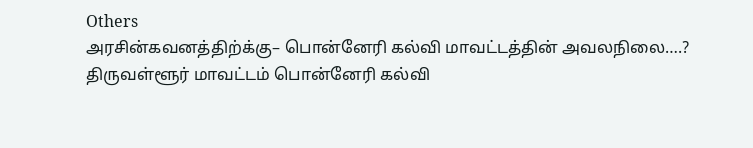Others
அரசின்கவனத்திற்க்கு– பொன்னேரி கல்வி மாவட்டத்தின் அவலநிலை….?
திருவள்ளூர் மாவட்டம் பொன்னேரி கல்வி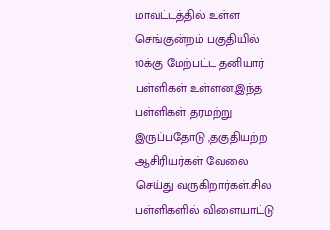மாவட்டத்தில் உள்ள செங்குன்றம் பகுதியில் 10க்கு மேற்பட்ட தனியார் பள்ளிகள் உள்ளன.இந்த பள்ளிகள் தரமற்று இருப்பதோடு ,தகுதியற்ற ஆசிரியர்கள் வேலை செய்து வருகிறார்கள்.சில பள்ளிகளில் விளையாட்டு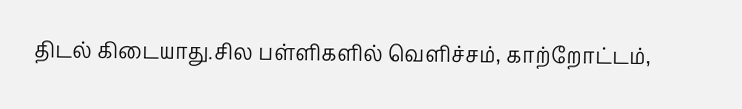திடல் கிடையாது.சில பள்ளிகளில் வெளிச்சம், காற்றோட்டம்,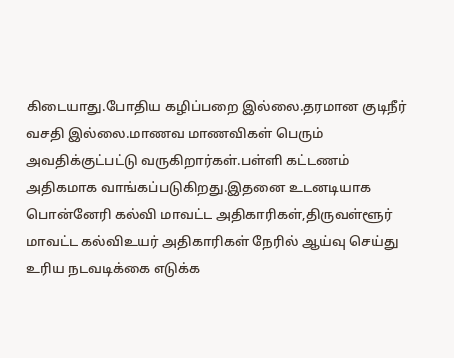கிடையாது.போதிய கழிப்பறை இல்லை.தரமான குடிநீர் வசதி இல்லை.மாணவ மாணவிகள் பெரும் அவதிக்குட்பட்டு வருகிறார்கள்.பள்ளி கட்டணம் அதிகமாக வாங்கப்படுகிறது.இதனை உடனடியாக பொன்னேரி கல்வி மாவட்ட அதிகாரிகள்,திருவள்ளூர் மாவட்ட கல்விஉயர் அதிகாரிகள் நேரில் ஆய்வு செய்து உரிய நடவடிக்கை எடுக்க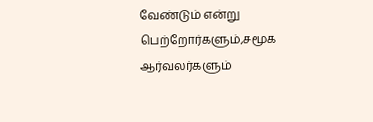வேண்டும் என்று பெற்றோர்களும்,சமூக ஆர்வலர்களும்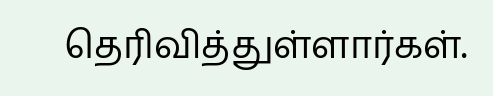தெரிவித்துள்ளார்கள்.